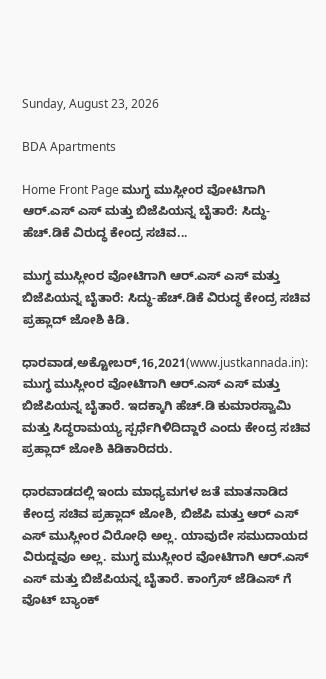Sunday, August 23, 2026

BDA Apartments

Home Front Page ಮುಗ್ಧ ಮುಸ್ಲೀಂರ ವೋಟಿಗಾಗಿ ಆರ್.ಎಸ್ ಎಸ್ ಮತ್ತು ಬಿಜೆಪಿಯನ್ನ ಬೈತಾರೆ: ಸಿದ್ಧು-ಹೆಚ್.ಡಿಕೆ ವಿರುದ್ಧ ಕೇಂದ್ರ ಸಚಿವ...

ಮುಗ್ಧ ಮುಸ್ಲೀಂರ ವೋಟಿಗಾಗಿ ಆರ್.ಎಸ್ ಎಸ್ ಮತ್ತು ಬಿಜೆಪಿಯನ್ನ ಬೈತಾರೆ: ಸಿದ್ಧು-ಹೆಚ್.ಡಿಕೆ ವಿರುದ್ಧ ಕೇಂದ್ರ ಸಚಿವ ಪ್ರಹ್ಲಾದ್ ಜೋಶಿ ಕಿಡಿ.

ಧಾರವಾಡ,ಅಕ್ಟೋಬರ್,16,2021(www.justkannada.in):  ಮುಗ್ಧ ಮುಸ್ಲೀಂರ ವೋಟಿಗಾಗಿ ಆರ್.ಎಸ್ ಎಸ್ ಮತ್ತು ಬಿಜೆಪಿಯನ್ನ ಬೈತಾರೆ. ಇದಕ್ಕಾಗಿ ಹೆಚ್.ಡಿ ಕುಮಾರಸ್ವಾಮಿ ಮತ್ತು ಸಿದ್ಧರಾಮಯ್ಯ ಸ್ಪರ್ಧೆಗಿಳಿದಿದ್ದಾರೆ ಎಂದು ಕೇಂದ್ರ ಸಚಿವ ಪ್ರಹ್ಲಾದ್ ಜೋಶಿ ಕಿಡಿಕಾರಿದರು.

ಧಾರವಾಡದಲ್ಲಿ ಇಂದು ಮಾಧ್ಯಮಗಳ ಜತೆ ಮಾತನಾಡಿದ ಕೇಂದ್ರ ಸಚಿವ ಪ್ರಹ್ಲಾದ್ ಜೋಶಿ, ಬಿಜೆಪಿ ಮತ್ತು ಆರ್ ಎಸ್ ಎಸ್ ಮುಸ್ಲೀಂರ ವಿರೋಧಿ ಅಲ್ಲ. ಯಾವುದೇ ಸಮುದಾಯದ ವಿರುದ್ದವೂ ಅಲ್ಲ. ಮುಗ್ಧ ಮುಸ್ಲೀಂರ ವೋಟಿಗಾಗಿ ಆರ್.ಎಸ್ ಎಸ್ ಮತ್ತು ಬಿಜೆಪಿಯನ್ನ ಬೈತಾರೆ. ಕಾಂಗ್ರೆಸ್ ಜೆಡಿಎಸ್ ಗೆ ವೊಟ್ ಬ್ಯಾಂಕ್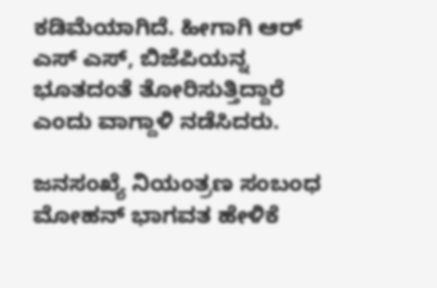ಕಡಿಮೆಯಾಗಿದೆ. ಹೀಗಾಗಿ ಆರ್ ಎಸ್ ಎಸ್, ಬಿಜೆಪಿಯನ್ನ ಭೂತದಂತೆ ತೋರಿಸುತ್ತಿದ್ದಾರೆ ಎಂದು ವಾಗ್ದಾಳಿ ನಡೆಸಿದರು.

ಜನಸಂಖ್ಯೆ ನಿಯಂತ್ರಣ ಸಂಬಂಧ ಮೋಹನ್ ಭಾಗವತ ಹೇಳಿಕೆ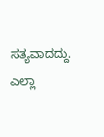ಸತ್ಯವಾದದ್ದು. ಎಲ್ಲಾ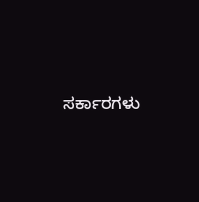ಸರ್ಕಾರಗಳು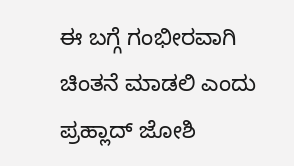ಈ ಬಗ್ಗೆ ಗಂಭೀರವಾಗಿ ಚಿಂತನೆ ಮಾಡಲಿ ಎಂದು ಪ್ರಹ್ಲಾದ್ ಜೋಶಿ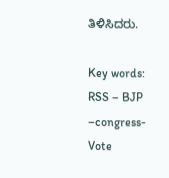ತಿಳಿಸಿದರು.

Key words: RSS – BJP –congress- Vote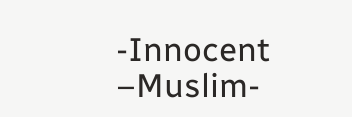-Innocent –Muslim-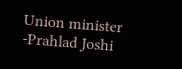Union minister -Prahlad Joshi